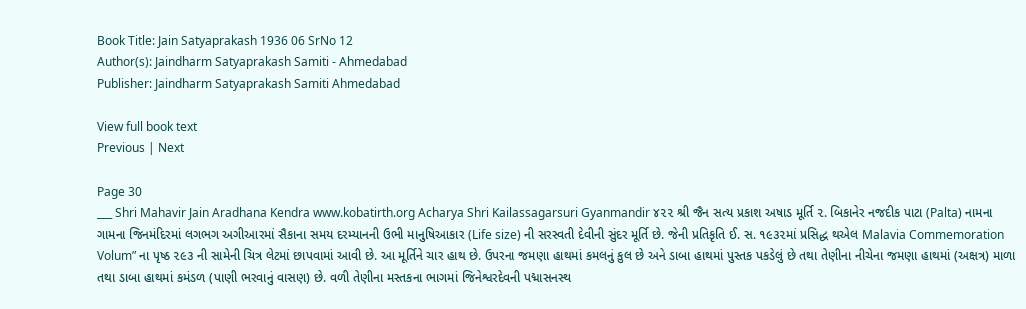Book Title: Jain Satyaprakash 1936 06 SrNo 12
Author(s): Jaindharm Satyaprakash Samiti - Ahmedabad
Publisher: Jaindharm Satyaprakash Samiti Ahmedabad

View full book text
Previous | Next

Page 30
___ Shri Mahavir Jain Aradhana Kendra www.kobatirth.org Acharya Shri Kailassagarsuri Gyanmandir ૪૨૨ શ્રી જૈન સત્ય પ્રકાશ અષાડ મૂર્તિ ૨. બિકાનેર નજદીક પાટા (Palta) નામના ગામના જિનમંદિરમાં લગભગ અગીઆરમાં સૈકાના સમય દરમ્યાનની ઉભી માનુષિઆકાર (Life size) ની સરસ્વતી દેવીની સુંદર મૂર્તિ છે. જેની પ્રતિકૃતિ ઈ. સ. ૧૯૩૨માં પ્રસિદ્ધ થએલ Malavia Commemoration Volum” ના પૃષ્ઠ ૨૯૩ ની સામેની ચિત્ર લેટમાં છાપવામાં આવી છે. આ મૂર્તિને ચાર હાથ છે. ઉપરના જમણા હાથમાં કમલનું કુલ છે અને ડાબા હાથમાં પુસ્તક પકડેલું છે તથા તેણીના નીચેના જમણા હાથમાં (અક્ષત્ર) માળા તથા ડાબા હાથમાં કમંડળ (પાણી ભરવાનું વાસણ) છે. વળી તેણીના મસ્તકના ભાગમાં જિનેશ્વરદેવની પદ્માસનસ્થ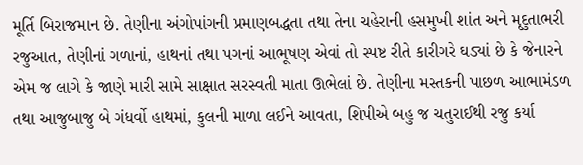મૂર્તિ બિરાજમાન છે. તેણીના અંગોપાંગની પ્રમાણબદ્ધતા તથા તેના ચહેરાની હસમુખી શાંત અને મૃદુતાભરી રજુઆત, તેણીનાં ગળાનાં, હાથનાં તથા પગનાં આભૂષણ એવાં તો સ્પષ્ટ રીતે કારીગરે ઘડ્યાં છે કે જેનારને એમ જ લાગે કે જાણે મારી સામે સાક્ષાત સરસ્વતી માતા ઊભેલાં છે. તેણીના મસ્તકની પાછળ આભામંડળ તથા આજુબાજુ બે ગંધર્વો હાથમાં, કુલની માળા લઈને આવતા, શિપીએ બહુ જ ચતુરાઈથી રજુ કર્યા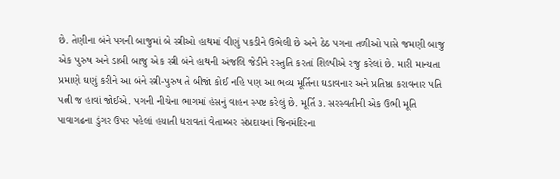છે. તેણીના બંને પગની બાજુમાં બે સ્ત્રીઓ હાથમાં વીણું પકડીને ઉભેલી છે અને ઠેઠ પગના તળીઓ પાસે જમણી બાજુ એક પુરુષ અને ડાબી બાજુ એક સ્ત્રી બંને હાથની અંજલિ જેડીને રસ્તુતિ કરતાં શિલ્પીએ રજુ કરેલાં છે. મારી માન્યતા પ્રમાણે ઘણું કરીને આ બંને સ્ત્રી-પુરુષ તે બીજાં કોઈ નહિ પણ આ ભવ્ય મૂર્તિના ઘડાવનાર અને પ્રતિષ્ઠા કરાવનાર પતિ પત્ની જ હાવાં જોઈએ. પગની નીચેના ભાગમાં હંસનું વાહન સ્પષ્ટ કરેલું છે. મૂર્તિ ૩. સરસ્વતીની એક ઉભી મૂતિ પાવાગઢના ડુંગર ઉપર પહેલાં હયાતી ધરાવતાં વેતામ્બર સંપ્રદાયનાં જિનમંદિરના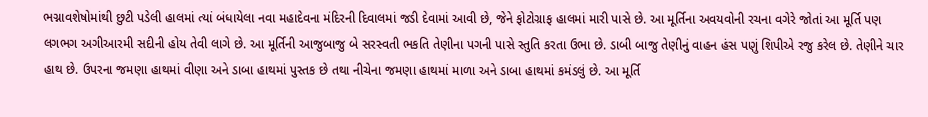ભગ્નાવશેષોમાંથી છુટી પડેલી હાલમાં ત્યાં બંધાયેલા નવા મહાદેવના મંદિરની દિવાલમાં જડી દેવામાં આવી છે, જેને ફોટોગ્રાફ હાલમાં મારી પાસે છે. આ મૂર્તિના અવયવોની રચના વગેરે જોતાં આ મૂર્તિ પણ લગભગ અગીઆરમી સદીની હોય તેવી લાગે છે. આ મૂર્તિની આજુબાજુ બે સરસ્વતી ભકતિ તેણીના પગની પાસે સ્તુતિ કરતા ઉભા છે. ડાબી બાજુ તેણીનું વાહન હંસ પણું શિપીએ રજુ કરેલ છે. તેણીને ચાર હાથ છે. ઉપરના જમણા હાથમાં વીણા અને ડાબા હાથમાં પુસ્તક છે તથા નીચેના જમણા હાથમાં માળા અને ડાબા હાથમાં કમંડલું છે. આ મૂર્તિ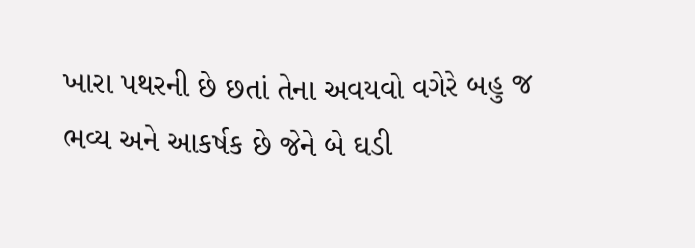ખારા પથરની છે છતાં તેના અવયવો વગેરે બહુ જ ભવ્ય અને આકર્ષક છે જેને બે ઘડી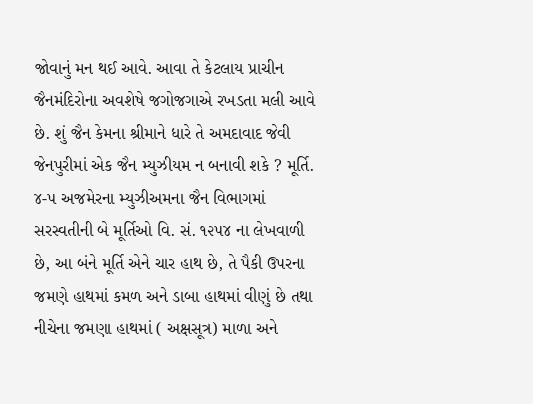જોવાનું મન થઈ આવે. આવા તે કેટલાય પ્રાચીન જૈનમંદિરોના અવશેષે જગોજગાએ રખડતા મલી આવે છે. શું જૈન કેમના શ્રીમાને ધારે તે અમદાવાદ જેવી જેનપુરીમાં એક જૈન મ્યુઝીયમ ન બનાવી શકે ? મૂર્તિ. ૪-૫ અજમેરના મ્યુઝીઅમના જૈન વિભાગમાં સરસ્વતીની બે મૂર્તિઓ વિ. સં. ૧૨૫૪ ના લેખવાળી છે, આ બંને મૂર્તિ એને ચાર હાથ છે, તે પૈકી ઉપરના જમણે હાથમાં કમળ અને ડાબા હાથમાં વીણું છે તથા નીચેના જમણા હાથમાં ( અક્ષસૂત્ર) માળા અને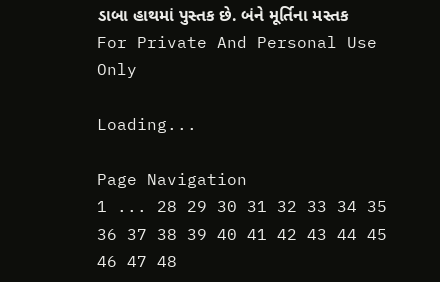ડાબા હાથમાં પુસ્તક છે. બંને મૂર્તિના મસ્તક For Private And Personal Use Only

Loading...

Page Navigation
1 ... 28 29 30 31 32 33 34 35 36 37 38 39 40 41 42 43 44 45 46 47 48